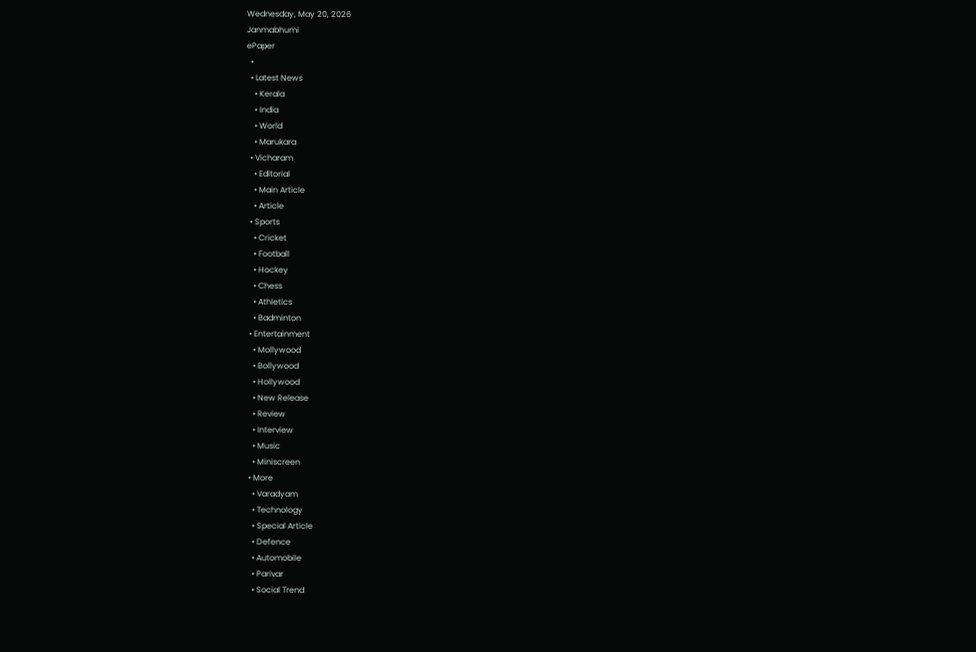Wednesday, May 20, 2026
Janmabhumi
ePaper
  •
  • Latest News
    • Kerala
    • India
    • World
    • Marukara
  • Vicharam
    • Editorial
    • Main Article
    • Article
  • Sports
    • Cricket
    • Football
    • Hockey
    • Chess
    • Athletics
    • Badminton
  • Entertainment
    • Mollywood
    • Bollywood
    • Hollywood
    • New Release
    • Review
    • Interview
    • Music
    • Miniscreen
  • More
    • Varadyam
    • Technology
    • Special Article
    • Defence
    • Automobile
    • Parivar
    • Social Trend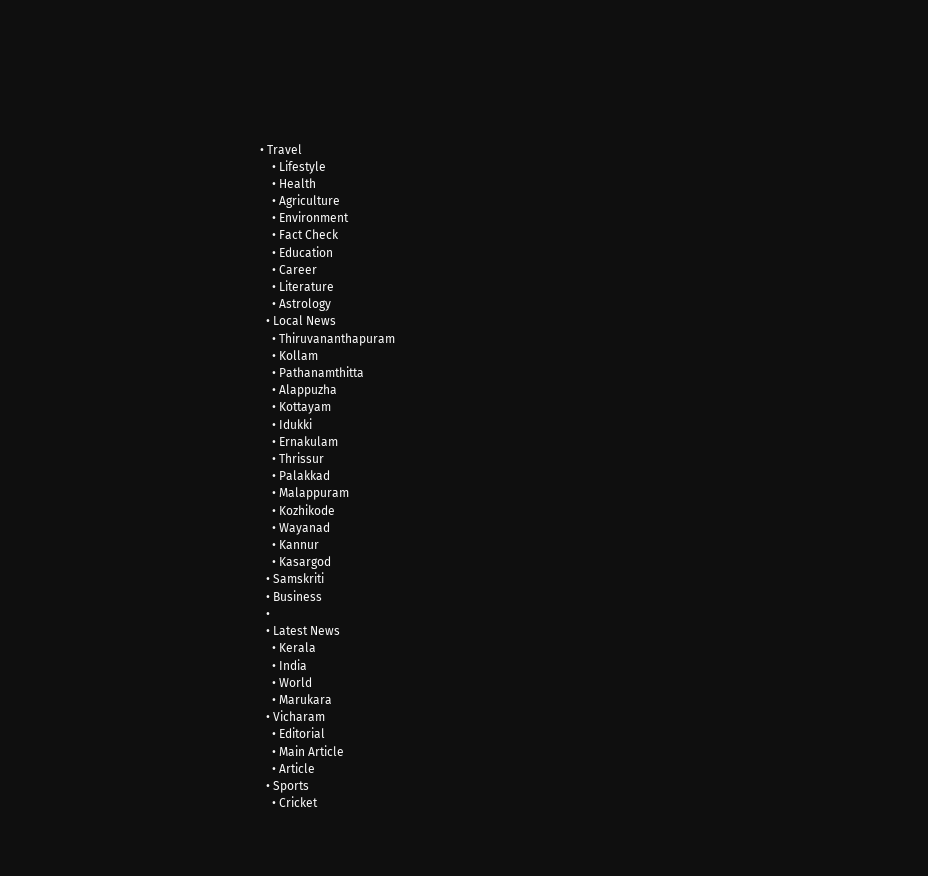• Travel
    • Lifestyle
    • Health
    • Agriculture
    • Environment
    • Fact Check
    • Education
    • Career
    • Literature
    • Astrology
  • Local News
    • Thiruvananthapuram
    • Kollam
    • Pathanamthitta
    • Alappuzha
    • Kottayam
    • Idukki
    • Ernakulam
    • Thrissur
    • Palakkad
    • Malappuram
    • Kozhikode
    • Wayanad
    • Kannur
    • Kasargod
  • Samskriti
  • Business
  •
  • Latest News
    • Kerala
    • India
    • World
    • Marukara
  • Vicharam
    • Editorial
    • Main Article
    • Article
  • Sports
    • Cricket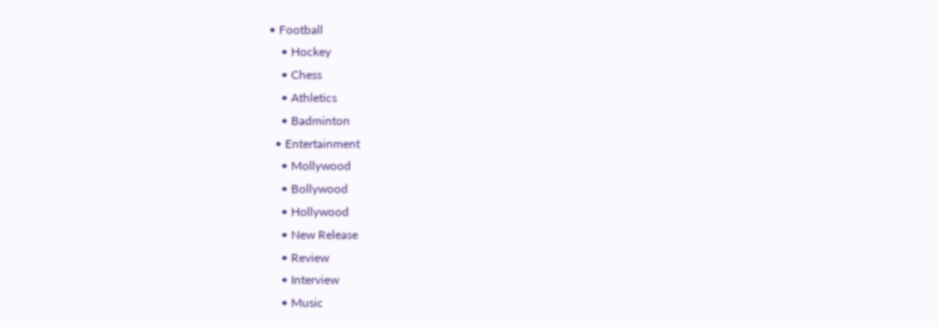• Football
    • Hockey
    • Chess
    • Athletics
    • Badminton
  • Entertainment
    • Mollywood
    • Bollywood
    • Hollywood
    • New Release
    • Review
    • Interview
    • Music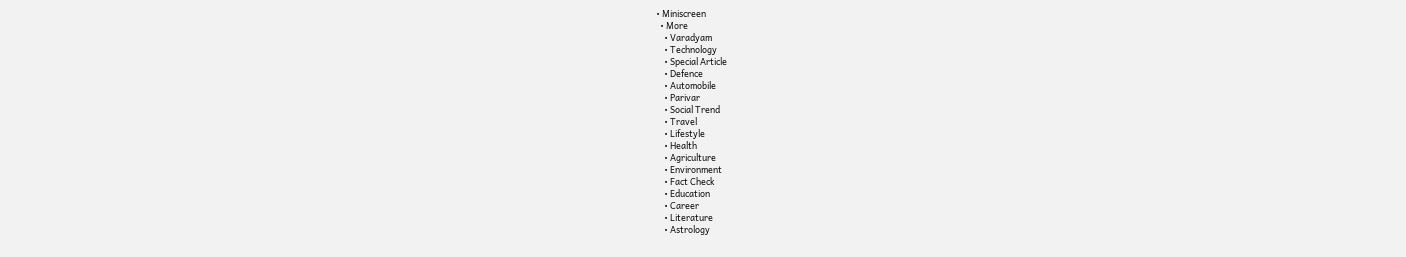• Miniscreen
  • More
    • Varadyam
    • Technology
    • Special Article
    • Defence
    • Automobile
    • Parivar
    • Social Trend
    • Travel
    • Lifestyle
    • Health
    • Agriculture
    • Environment
    • Fact Check
    • Education
    • Career
    • Literature
    • Astrology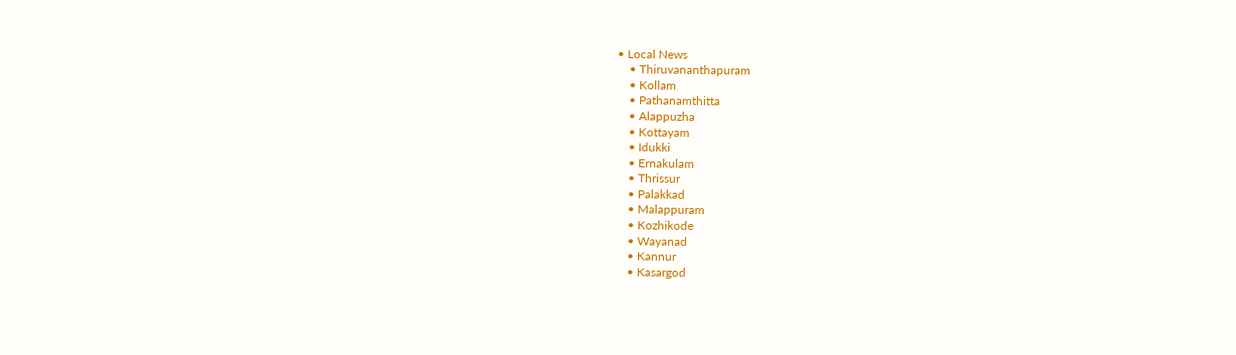• Local News
    • Thiruvananthapuram
    • Kollam
    • Pathanamthitta
    • Alappuzha
    • Kottayam
    • Idukki
    • Ernakulam
    • Thrissur
    • Palakkad
    • Malappuram
    • Kozhikode
    • Wayanad
    • Kannur
    • Kasargod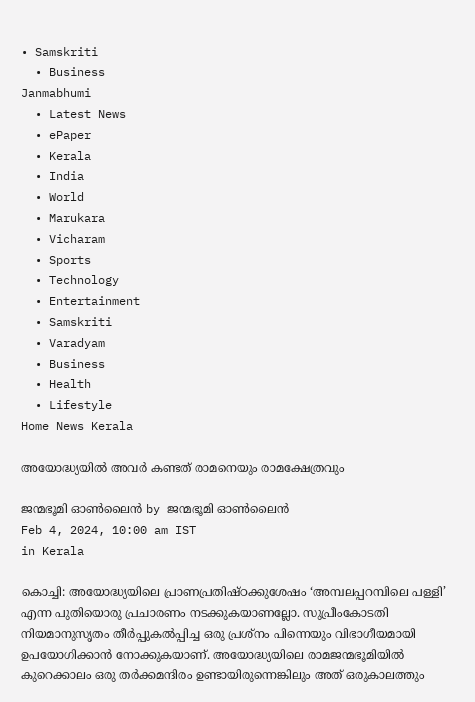• Samskriti
  • Business
Janmabhumi
  • Latest News
  • ePaper
  • Kerala
  • India
  • World
  • Marukara
  • Vicharam
  • Sports
  • Technology
  • Entertainment
  • Samskriti
  • Varadyam
  • Business
  • Health
  • Lifestyle
Home News Kerala

അയോദ്ധ്യയില്‍ അവര്‍ കണ്ടത് രാമനെയും രാമക്ഷേത്രവും

ജന്മഭൂമി ഓണ്‍ലൈന്‍ by ജന്മഭൂമി ഓണ്‍ലൈന്‍
Feb 4, 2024, 10:00 am IST
in Kerala

കൊച്ചി: അയോദ്ധ്യയിലെ പ്രാണപ്രതിഷ്ഠക്കുശേഷം ‘അമ്പലപ്പറമ്പിലെ പള്ളി’ എന്ന പുതിയൊരു പ്രചാരണം നടക്കുകയാണല്ലോ. സുപ്രീംകോടതി നിയമാനുസൃതം തീര്‍പ്പുകല്‍പ്പിച്ച ഒരു പ്രശ്‌നം പിന്നെയും വിഭാഗീയമായി ഉപയോഗിക്കാന്‍ നോക്കുകയാണ്. അയോദ്ധ്യയിലെ രാമജന്മഭൂമിയില്‍ കുറെക്കാലം ഒരു തര്‍ക്കമന്ദിരം ഉണ്ടായിരുന്നെങ്കിലും അത് ഒരുകാലത്തും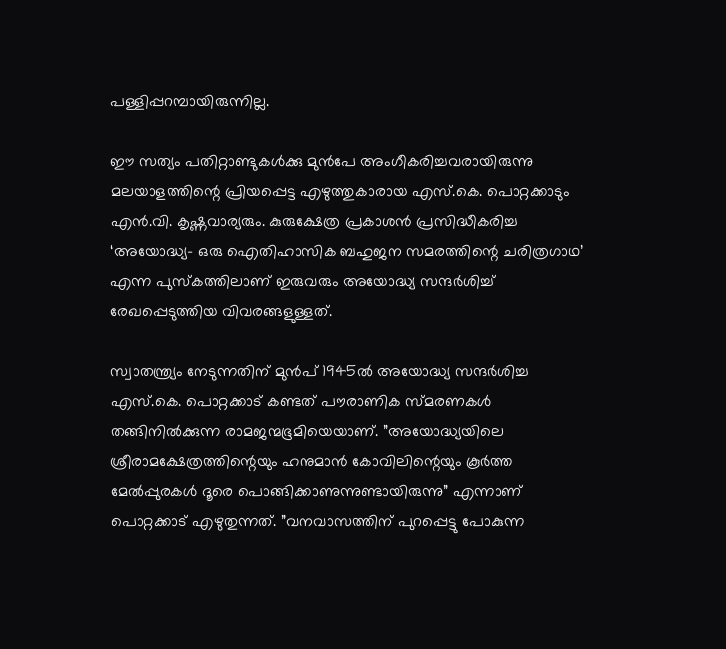പള്ളിപ്പറമ്പായിരുന്നില്ല.

ഈ സത്യം പതിറ്റാണ്ടുകള്‍ക്കു മുന്‍പേ അംഗീകരിച്ചവരായിരുന്നു മലയാളത്തിന്റെ പ്രിയപ്പെട്ട എഴുത്തുകാരായ എസ്.കെ. പൊറ്റക്കാടും എന്‍.വി. കൃഷ്ണവാര്യരും. കുരുക്ഷേത്ര പ്രകാശന്‍ പ്രസിദ്ധീകരിച്ച ‘അയോദ്ധ്യ- ഒരു ഐതിഹാസിക ബഹുജന സമരത്തിന്റെ ചരിത്രഗാഥ’ എന്ന പുസ്‌കത്തിലാണ് ഇരുവരും അയോദ്ധ്യ സന്ദര്‍ശിച്ച് രേഖപ്പെടുത്തിയ വിവരങ്ങളുള്ളത്.

സ്വാതന്ത്ര്യം നേടുന്നതിന് മുന്‍പ് 1945ല്‍ അയോദ്ധ്യ സന്ദര്‍ശിച്ച എസ്.കെ. പൊറ്റക്കാട് കണ്ടത് പൗരാണിക സ്മരണകള്‍ തങ്ങിനില്‍ക്കുന്ന രാമജന്മഭൂമിയെയാണ്. ”അയോദ്ധ്യയിലെ ശ്രീരാമക്ഷേത്രത്തിന്റെയും ഹനുമാന്‍ കോവിലിന്റെയും കൂര്‍ത്ത മേല്‍പ്പുരകള്‍ ദൂരെ പൊങ്ങിക്കാണുന്നുണ്ടായിരുന്നു” എന്നാണ് പൊറ്റക്കാട് എഴുതുന്നത്. ”വനവാസത്തിന് പുറപ്പെട്ടു പോകുന്ന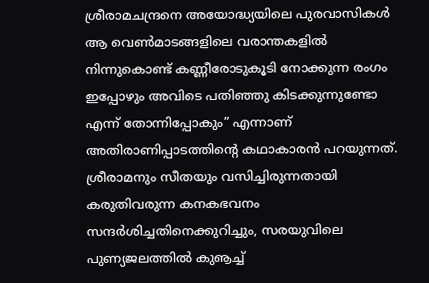ശ്രീരാമചന്ദ്രനെ അയോദ്ധ്യയിലെ പുരവാസികള്‍ ആ വെണ്‍മാടങ്ങളിലെ വരാന്തകളില്‍ നിന്നുകൊണ്ട് കണ്ണീരോടുകൂടി നോക്കുന്ന രംഗം ഇപ്പോഴും അവിടെ പതിഞ്ഞു കിടക്കുന്നുണ്ടോ എന്ന് തോന്നിപ്പോകും” എന്നാണ് അതിരാണിപ്പാടത്തിന്റെ കഥാകാരന്‍ പറയുന്നത്. ശ്രീരാമനും സീതയും വസിച്ചിരുന്നതായി കരുതിവരുന്ന കനകഭവനം സന്ദര്‍ശിച്ചതിനെക്കുറിച്ചും, സരയുവിലെ പുണ്യജലത്തില്‍ കുൡച്ച്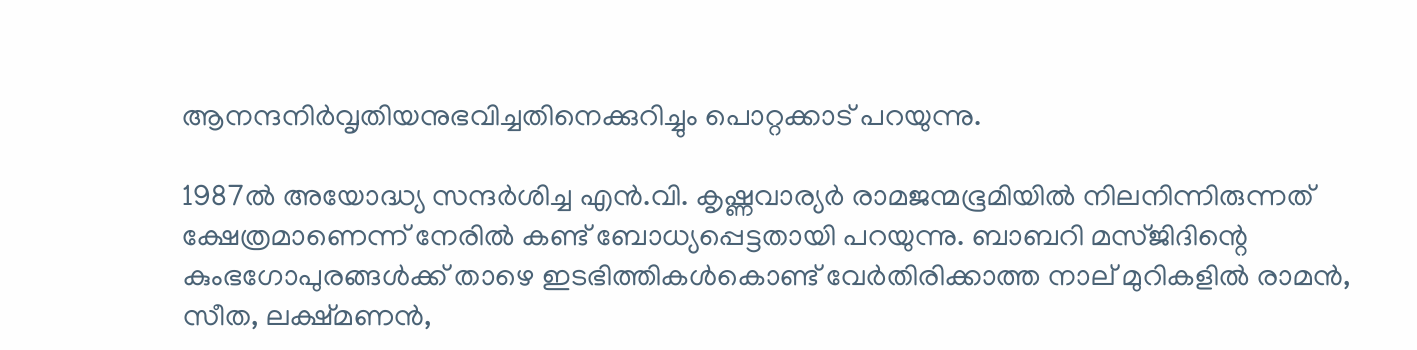ആനന്ദനിര്‍വൃതിയനുഭവിച്ചതിനെക്കുറിച്ചും പൊറ്റക്കാട് പറയുന്നു.

1987ല്‍ അയോദ്ധ്യ സന്ദര്‍ശിച്ച എന്‍.വി. കൃഷ്ണവാര്യര്‍ രാമജന്മഭൂമിയില്‍ നിലനിന്നിരുന്നത് ക്ഷേത്രമാണെന്ന് നേരില്‍ കണ്ട് ബോധ്യപ്പെട്ടതായി പറയുന്നു. ബാബറി മസ്ജിദിന്റെ കുംഭഗോപുരങ്ങള്‍ക്ക് താഴെ ഇടഭിത്തികള്‍കൊണ്ട് വേര്‍തിരിക്കാത്ത നാല് മുറികളില്‍ രാമന്‍, സീത, ലക്ഷ്മണന്‍,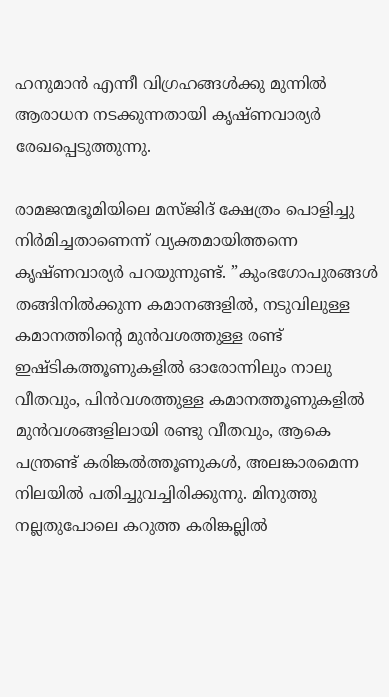ഹനുമാന്‍ എന്നീ വിഗ്രഹങ്ങള്‍ക്കു മുന്നില്‍ ആരാധന നടക്കുന്നതായി കൃഷ്ണവാര്യര്‍ രേഖപ്പെടുത്തുന്നു.

രാമജന്മഭൂമിയിലെ മസ്ജിദ് ക്ഷേത്രം പൊളിച്ചു നിര്‍മിച്ചതാണെന്ന് വ്യക്തമായിത്തന്നെ കൃഷ്ണവാര്യര്‍ പറയുന്നുണ്ട്. ”കുംഭഗോപുരങ്ങള്‍ തങ്ങിനില്‍ക്കുന്ന കമാനങ്ങളില്‍, നടുവിലുള്ള കമാനത്തിന്റെ മുന്‍വശത്തുള്ള രണ്ട് ഇഷ്ടികത്തൂണുകളില്‍ ഓരോന്നിലും നാലു വീതവും, പിന്‍വശത്തുള്ള കമാനത്തൂണുകളില്‍ മുന്‍വശങ്ങളിലായി രണ്ടു വീതവും, ആകെ പന്ത്രണ്ട് കരിങ്കല്‍ത്തൂണുകള്‍, അലങ്കാരമെന്ന നിലയില്‍ പതിച്ചുവച്ചിരിക്കുന്നു. മിനുത്തു നല്ലതുപോലെ കറുത്ത കരിങ്കല്ലില്‍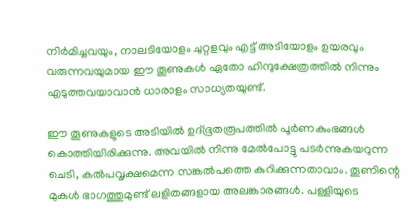നിര്‍മിച്ചവയും, നാലടിയോളം ചുറ്റളവും എട്ട് അടിയോളം ഉയരവും വരുന്നവയുമായ ഈ തൂണുകള്‍ ഏതോ ഹിന്ദുക്ഷേത്രത്തില്‍ നിന്നും എടുത്തവയാവാന്‍ ധാരാളം സാധ്യതയുണ്ട്.

ഈ തൂണുകളുടെ അടിയില്‍ ഉദ്ഭൂതരൂപത്തില്‍ പൂര്‍ണകുംഭങ്ങള്‍ കൊത്തിയിരിക്കുന്നു. അവയില്‍ നിന്നു മേല്‍പോട്ടു പടര്‍ന്നുകയറുന്ന ചെടി, കല്‍പവൃക്ഷമെന്ന സങ്കല്‍പത്തെ കുറിക്കുന്നതാവാം. തൂണിന്റെ മുകള്‍ ഭാഗത്തുമുണ്ട് ലളിതങ്ങളായ അലങ്കാരങ്ങള്‍. പള്ളിയുടെ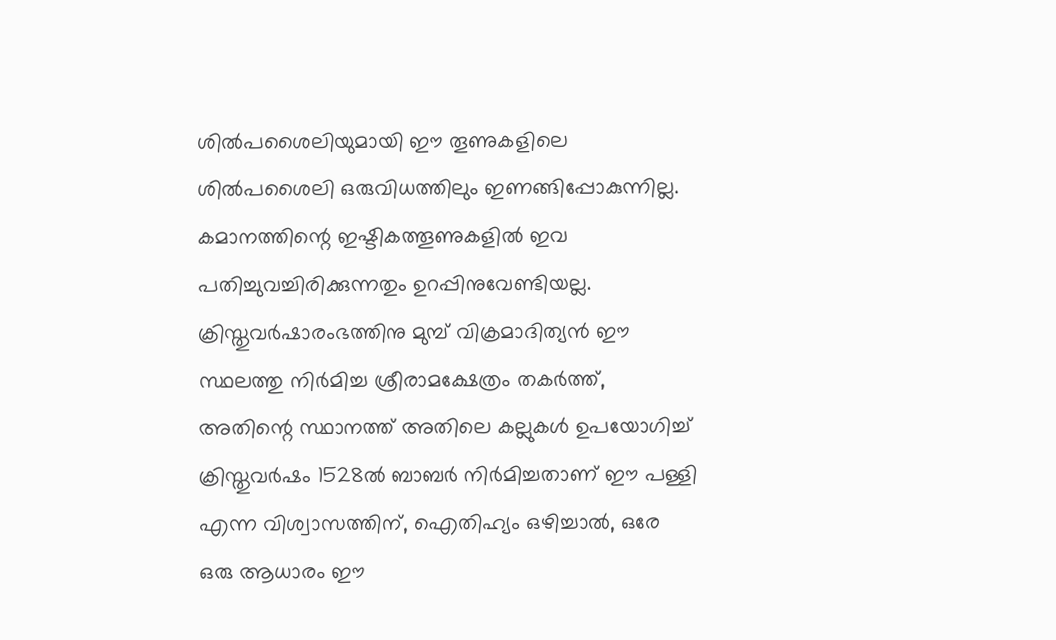ശില്‍പശൈലിയുമായി ഈ തൂണുകളിലെ ശില്‍പശൈലി ഒരുവിധത്തിലും ഇണങ്ങിപ്പോകുന്നില്ല. കമാനത്തിന്റെ ഇഷ്ടികത്തൂണുകളില്‍ ഇവ പതിച്ചുവച്ചിരിക്കുന്നതും ഉറപ്പിനുവേണ്ടിയല്ല. ക്രിസ്തുവര്‍ഷാരംഭത്തിനു മുമ്പ് വിക്രമാദിത്യന്‍ ഈ സ്ഥലത്തു നിര്‍മിച്ച ശ്രീരാമക്ഷേത്രം തകര്‍ത്ത്, അതിന്റെ സ്ഥാനത്ത് അതിലെ കല്ലുകള്‍ ഉപയോഗിച്ച് ക്രിസ്തുവര്‍ഷം 1528ല്‍ ബാബര്‍ നിര്‍മിച്ചതാണ് ഈ പള്ളി എന്ന വിശ്വാസത്തിന്, ഐതിഹ്യം ഒഴിച്ചാല്‍, ഒരേ ഒരു ആധാരം ഈ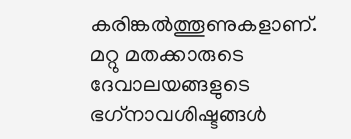കരിങ്കല്‍ത്തൂണുകളാണ്. മറ്റു മതക്കാരുടെ ദേവാലയങ്ങളുടെ ഭഗ്‌നാവശിഷ്ടങ്ങള്‍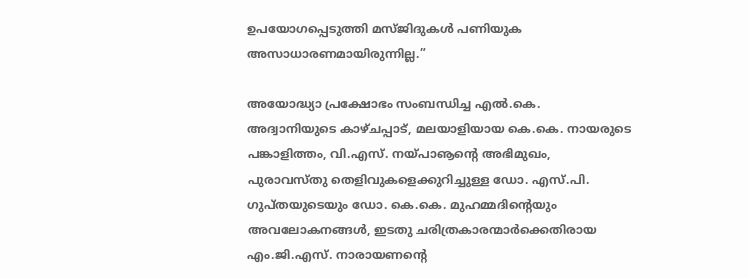ഉപയോഗപ്പെടുത്തി മസ്ജിദുകള്‍ പണിയുക അസാധാരണമായിരുന്നില്ല.”

അയോദ്ധ്യാ പ്രക്ഷോഭം സംബന്ധിച്ച എല്‍.കെ. അദ്വാനിയുടെ കാഴ്ചപ്പാട്, മലയാളിയായ കെ.കെ. നായരുടെ പങ്കാളിത്തം, വി.എസ്. നയ്‌പാൡന്റെ അഭിമുഖം, പുരാവസ്തു തെളിവുകളെക്കുറിച്ചുള്ള ഡോ. എസ്.പി. ഗുപ്തയുടെയും ഡോ. കെ.കെ. മുഹമ്മദിന്റെയും അവലോകനങ്ങള്‍, ഇടതു ചരിത്രകാരന്മാര്‍ക്കെതിരായ എം.ജി.എസ്. നാരായണന്റെ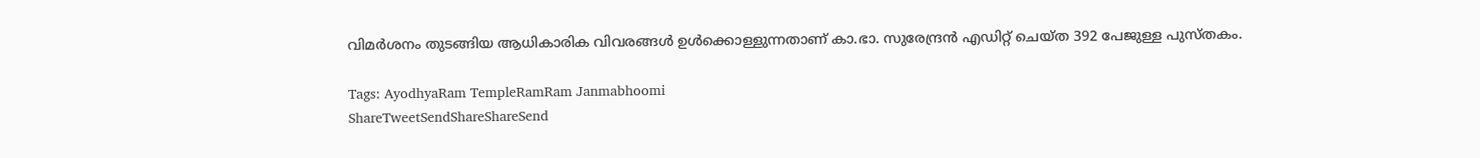വിമര്‍ശനം തുടങ്ങിയ ആധികാരിക വിവരങ്ങള്‍ ഉള്‍ക്കൊള്ളുന്നതാണ് കാ.ഭാ. സുരേന്ദ്രന്‍ എഡിറ്റ് ചെയ്ത 392 പേജുള്ള പുസ്തകം.

Tags: AyodhyaRam TempleRamRam Janmabhoomi
ShareTweetSendShareShareSend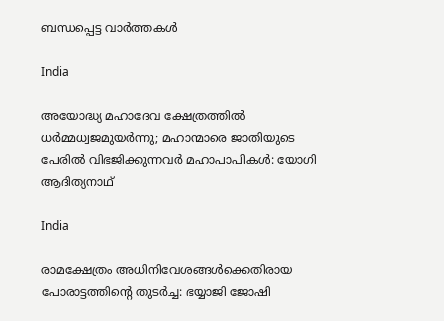ബന്ധപ്പെട്ട വാര്‍ത്തകള്‍

India

അയോദ്ധ്യ മഹാദേവ ക്ഷേത്രത്തില്‍ ധര്‍മ്മധ്വജമുയര്‍ന്നു; മഹാന്മാരെ ജാതിയുടെ പേരില്‍ വിഭജിക്കുന്നവര്‍ മഹാപാപികള്‍: യോഗി ആദിത്യനാഥ്

India

രാമക്ഷേത്രം അധിനിവേശങ്ങള്‍ക്കെതിരായ പോരാട്ടത്തിന്റെ തുടര്‍ച്ച: ഭയ്യാജി ജോഷി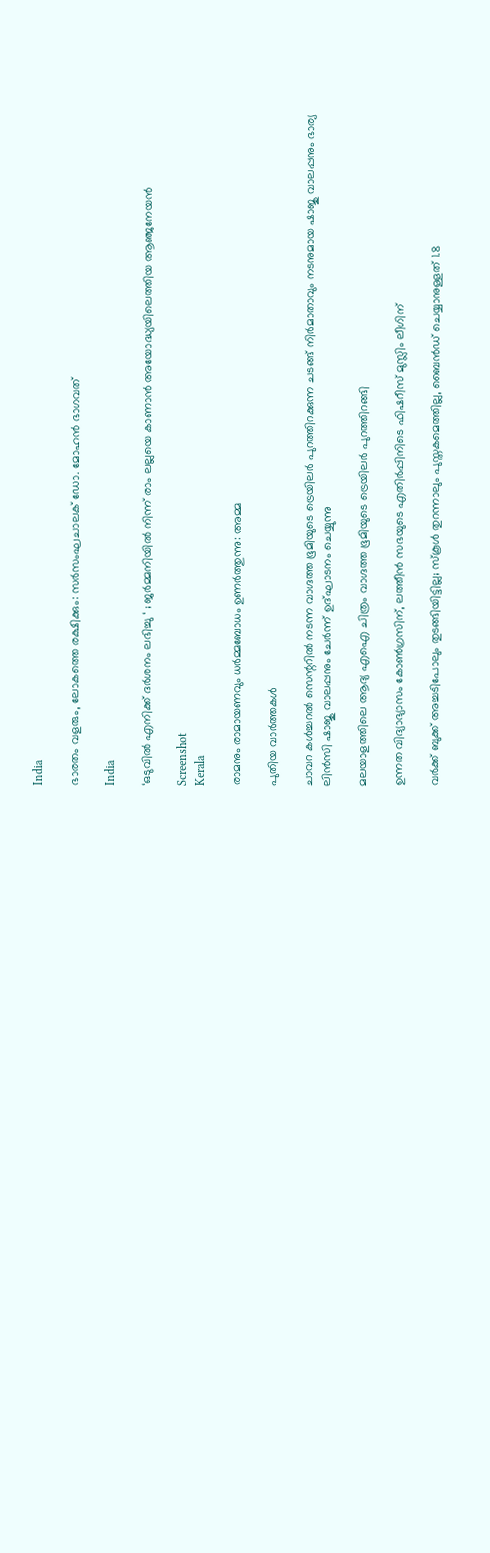India

ഭാരതം വളരും, ലോകത്തെ രക്ഷിക്കും: സര്‍സംഘചാലക് ഡോ. മോഹന്‍ ഭാഗവത്

India

‘ഒടുവിൽ എനിക്ക് ദർശനം ലഭിച്ചു ‘ ; ജർമ്മനിയിൽ നിന്ന് രാം ലല്ലയെ കാണാൻ അയോദ്ധ്യയിലെത്തിയ ആഞ്ജനേയൻ

Screenshot
Kerala

രാമനും രാമായണവും ധർമ്മബോധം ഉണർത്തുന്നു: അമ്മ

പുതിയ വാര്‍ത്തകള്‍

ചാവറ കള്‍ച്ചറല്‍ സെന്ററില്‍ നടന്ന വാഗ്ദത്ത ഭൂമിയുടെ ട്രെയിലര്‍ പുറത്തിറക്കുന്ന ചടങ്ങ് നിര്‍മാതാവും നടനുമായ ഷാജു വാലപ്പനും ഭാര്യ ലിന്‍സി ഷാജു വാലപ്പനും ചേര്‍ന്ന് ഉദ്ഘാടനം ചെയ്യുന്നു

മലയാളത്തിലെ ആദ്യ എഐ ചിത്രം വാഗ്ദത്ത ഭൂമിയുടെ ട്രെയിലര്‍ പുറത്തിറങ്ങി

ഉന്നത വിദ്യാഭ്യാസം കോൺഗ്രസിന്, ലത്തീൻ സഭയുടെ എതിർപ്പിനിടെ ഫിഷറീസ് മുസ്ലിം ലീഗിന്

വര്‍ക്ക് ബുക്ക് അച്ചടിപോലും തുടങ്ങിയിട്ടില്ല; സ്‌കൂള്‍ തുറന്നാലും പുസ്തകമെത്തില്ല, ബൈന്‍ഡ് ചെയ്യാനുള്ളത് 1.8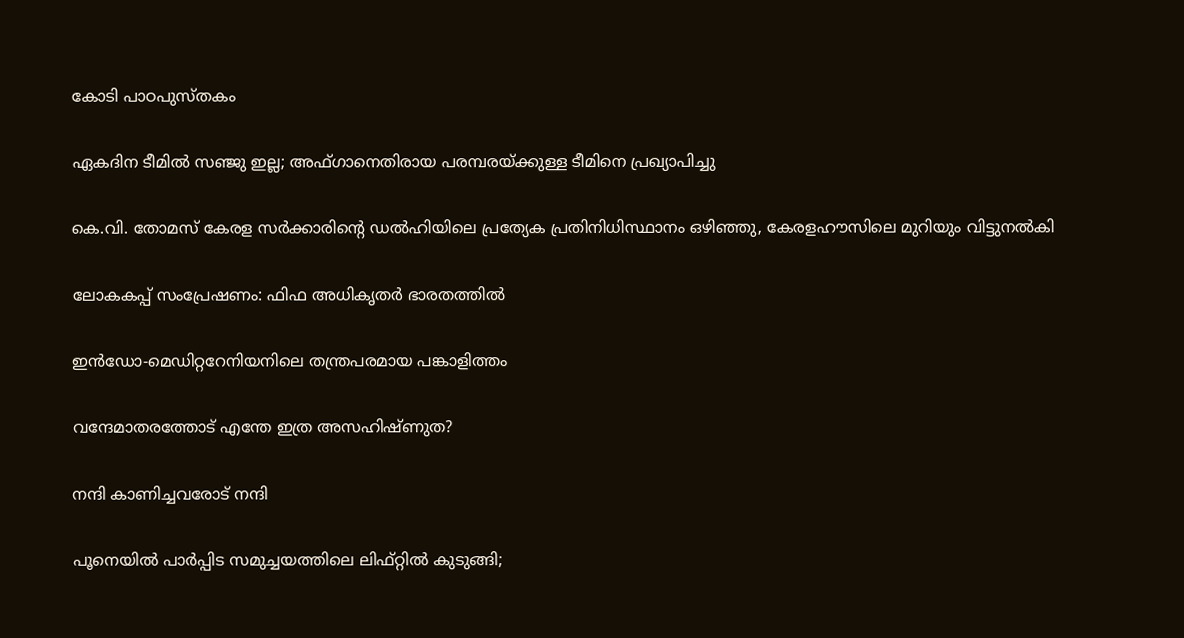കോടി പാഠപുസ്തകം

ഏകദിന ടീമില്‍ സഞ്ജു ഇല്ല; അഫ്ഗാനെതിരായ പരമ്പരയ്‌ക്കുള്ള ടീമിനെ പ്രഖ്യാപിച്ചു

കെ.വി. തോമസ് കേരള സർക്കാരിന്റെ ഡൽഹിയിലെ പ്രത്യേക പ്രതിനിധിസ്ഥാനം ഒഴിഞ്ഞു, കേരളഹൗസിലെ മുറിയും വിട്ടുനൽകി

ലോകകപ്പ് സംപ്രേഷണം: ഫിഫ അധികൃതര്‍ ഭാരതത്തില്‍

ഇന്‍ഡോ-മെഡിറ്ററേനിയനിലെ തന്ത്രപരമായ പങ്കാളിത്തം

വന്ദേമാതരത്തോട് എന്തേ ഇത്ര അസഹിഷ്ണുത?

നന്ദി കാണിച്ചവരോട് നന്ദി

പൂനെയിൽ പാർപ്പിട സമുച്ചയത്തിലെ ലിഫ്റ്റിൽ കുടുങ്ങി;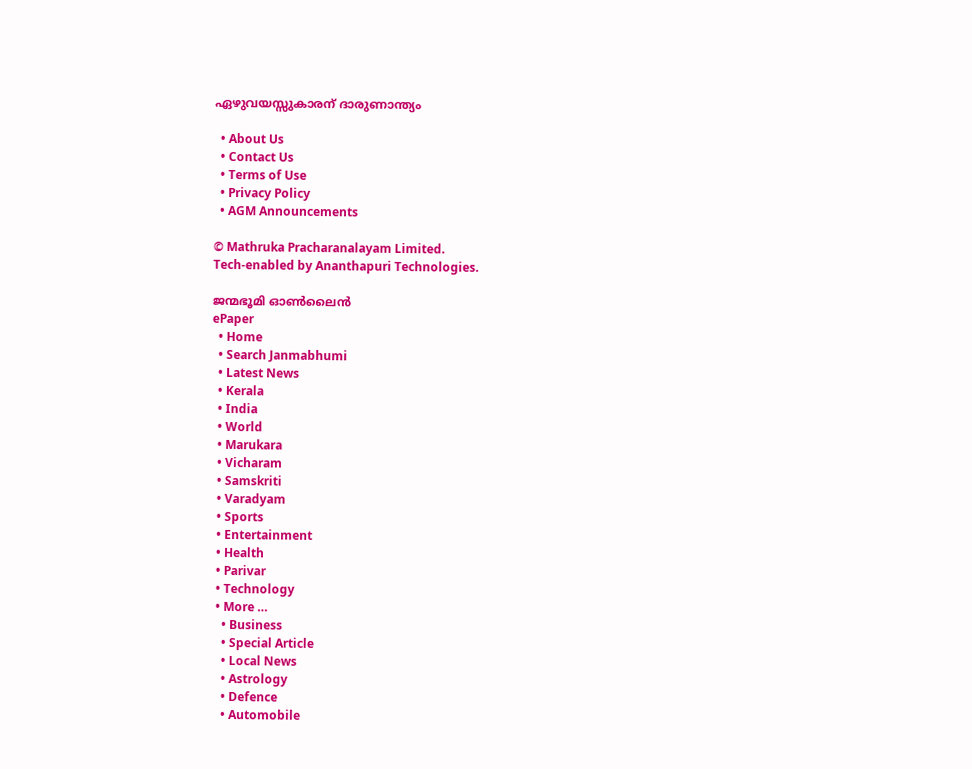ഏഴുവയസ്സുകാരന് ദാരുണാന്ത്യം

  • About Us
  • Contact Us
  • Terms of Use
  • Privacy Policy
  • AGM Announcements

© Mathruka Pracharanalayam Limited.
Tech-enabled by Ananthapuri Technologies.

ജന്മഭൂമി ഓണ്‍ലൈന്‍
ePaper
  • Home
  • Search Janmabhumi
  • Latest News
  • Kerala
  • India
  • World
  • Marukara
  • Vicharam
  • Samskriti
  • Varadyam
  • Sports
  • Entertainment
  • Health
  • Parivar
  • Technology
  • More …
    • Business
    • Special Article
    • Local News
    • Astrology
    • Defence
    • Automobile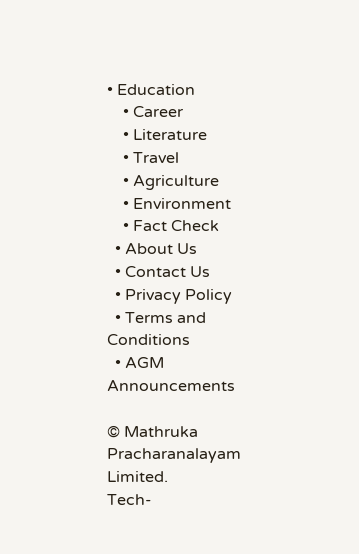• Education
    • Career
    • Literature
    • Travel
    • Agriculture
    • Environment
    • Fact Check
  • About Us
  • Contact Us
  • Privacy Policy
  • Terms and Conditions
  • AGM Announcements

© Mathruka Pracharanalayam Limited.
Tech-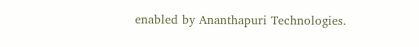enabled by Ananthapuri Technologies.